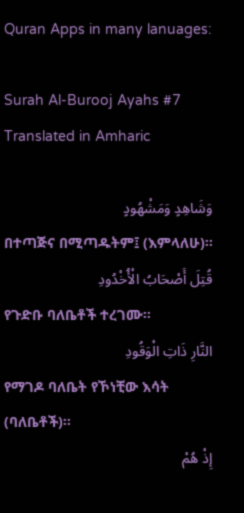Quran Apps in many lanuages:

Surah Al-Burooj Ayahs #7 Translated in Amharic

وَشَاهِدٍ وَمَشْهُودٍ
በተጣጅና በሚጣዱትም፤ (እምላለሁ)፡፡
قُتِلَ أَصْحَابُ الْأُخْدُودِ
የጉድቡ ባለቤቶች ተረገሙ፡፡
النَّارِ ذَاتِ الْوَقُودِ
የማገዶ ባለቤት የኾነቺው እሳት (ባለቤቶች)፡፡
إِذْ هُمْ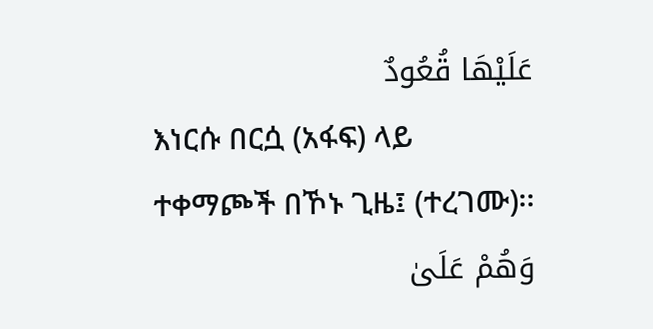عَلَيْهَا قُعُودٌ
እነርሱ በርሷ (አፋፍ) ላይ ተቀማጮች በኾኑ ጊዜ፤ (ተረገሙ)፡፡
وَهُمْ عَلَىٰ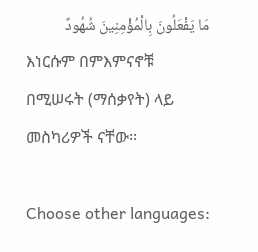مَا يَفْعَلُونَ بِالْمُؤْمِنِينَ شُهُودٌ
እነርሱም በምእምናኖቹ በሚሠሩት (ማሰቃየት) ላይ መስካሪዎች ናቸው፡፡

Choose other languages: